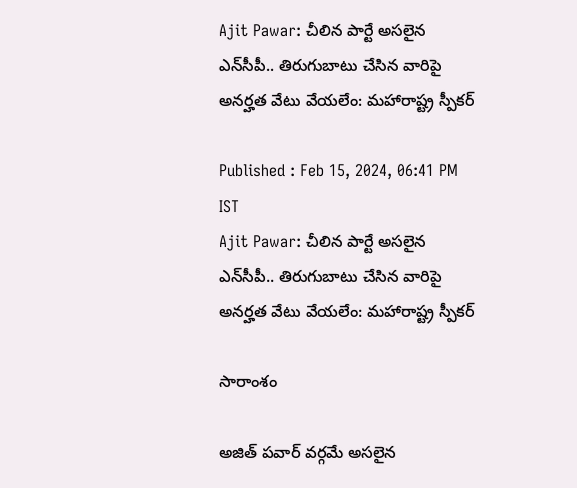Ajit Pawar: చీలిన పార్టే అసలైన ఎన్‌సీపీ.. తిరుగుబాటు చేసిన వారిపై అనర్హత వేటు వేయలేం: మహారాష్ట్ర స్పీకర్

Published : Feb 15, 2024, 06:41 PM IST
Ajit Pawar: చీలిన పార్టే అసలైన ఎన్‌సీపీ.. తిరుగుబాటు చేసిన వారిపై అనర్హత వేటు వేయలేం: మహారాష్ట్ర స్పీకర్

సారాంశం

అజిత్ పవార్ వర్గమే అసలైన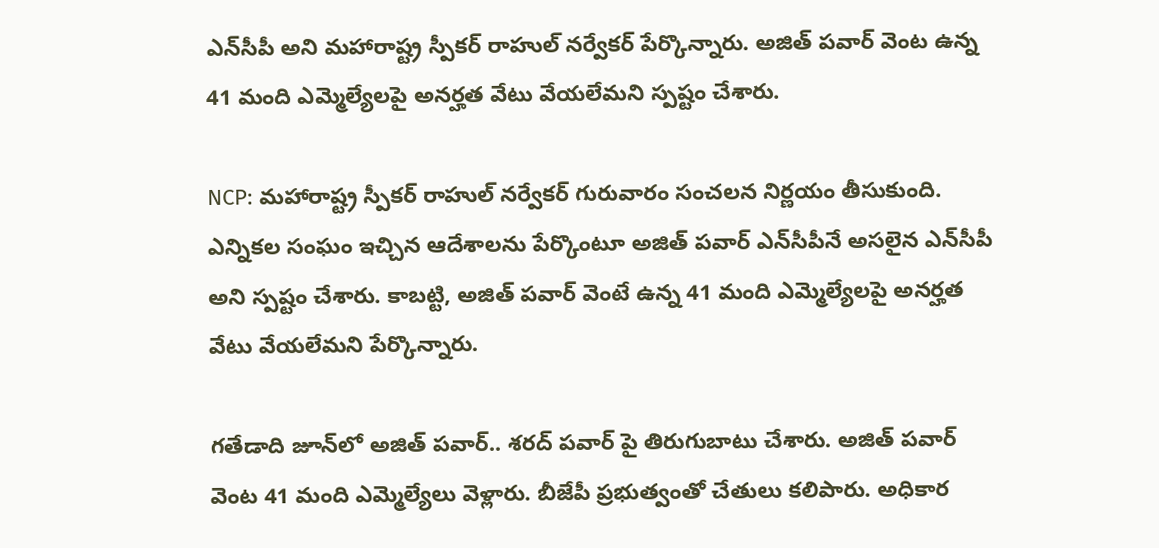ఎన్‌సీపీ అని మహారాష్ట్ర స్పీకర్ రాహుల్ నర్వేకర్ పేర్కొన్నారు. అజిత్ పవార్ వెంట ఉన్న 41 మంది ఎమ్మెల్యేలపై అనర్హత వేటు వేయలేమని స్పష్టం చేశారు.

NCP: మహారాష్ట్ర స్పీకర్ రాహుల్ నర్వేకర్ గురువారం సంచలన నిర్ణయం తీసుకుంది. ఎన్నికల సంఘం ఇచ్చిన ఆదేశాలను పేర్కొంటూ అజిత్ పవార్ ఎన్‌సీపీనే అసలైన ఎన్‌సీపీ అని స్పష్టం చేశారు. కాబట్టి, అజిత్ పవార్ వెంటే ఉన్న 41 మంది ఎమ్మెల్యేలపై అనర్హత వేటు వేయలేమని పేర్కొన్నారు.

గతేడాది జూన్‌లో అజిత్ పవార్.. శరద్ పవార్ పై తిరుగుబాటు చేశారు. అజిత్ పవార్ వెంట 41 మంది ఎమ్మెల్యేలు వెళ్లారు. బీజేపీ ప్రభుత్వంతో చేతులు కలిపారు. అధికార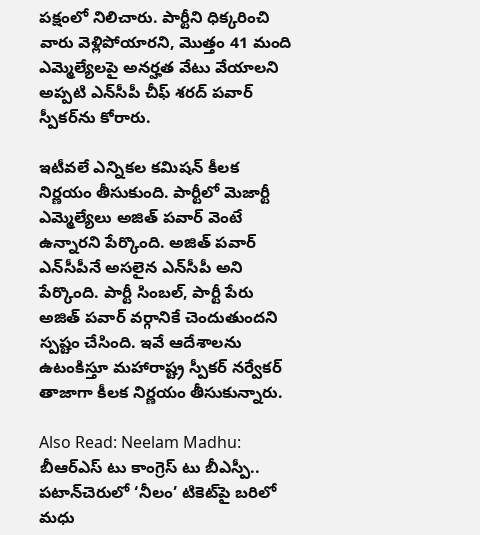పక్షంలో నిలిచారు. పార్టీని ధిక్కరించి వారు వెళ్లిపోయారని, మొత్తం 41 మంది ఎమ్మెల్యేలపై అనర్హత వేటు వేయాలని అప్పటి ఎన్‌సీపీ చీఫ్ శరద్ పవార్ స్పీకర్‌ను కోరారు.

ఇటీవలే ఎన్నికల కమిషన్ కీలక నిర్ణయం తీసుకుంది. పార్టీలో మెజార్టీ ఎమ్మెల్యేలు అజిత్ పవార్ వెంటే ఉన్నారని పేర్కొంది. అజిత్ పవార్‌ ఎన్‌సీపీనే అసలైన ఎన్‌సీపీ అని పేర్కొంది. పార్టీ సింబల్, పార్టీ పేరు అజిత్ పవార్ వర్గానికే చెందుతుందని స్పష్టం చేసింది. ఇవే ఆదేశాలను ఉటంకిస్తూ మహారాష్ట్ర స్పీకర్ నర్వేకర్ తాజాగా కీలక నిర్ణయం తీసుకున్నారు.

Also Read: Neelam Madhu: బీఆర్ఎస్ టు కాంగ్రెస్ టు బీఎస్పీ.. పటాన్‌చెరులో ‘నీలం’ టికెట్‌పై బరిలో మధు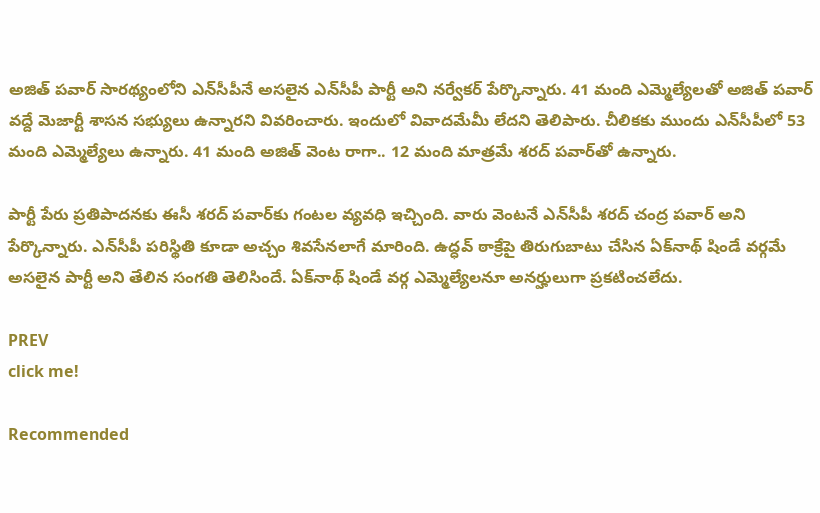అజిత్ పవార్ సారథ్యంలోని ఎన్‌సీపీనే అసలైన ఎన్‌సీపీ పార్టీ అని నర్వేకర్ పేర్కొన్నారు. 41 మంది ఎమ్మెల్యేలతో అజిత్ పవార్ వద్దే మెజార్టీ శాసన సభ్యులు ఉన్నారని వివరించారు. ఇందులో వివాదమేమీ లేదని తెలిపారు. చీలికకు ముందు ఎన్‌సీపీలో 53 మంది ఎమ్మెల్యేలు ఉన్నారు. 41 మంది అజిత్ వెంట రాగా.. 12 మంది మాత్రమే శరద్ పవార్‌తో ఉన్నారు.

పార్టీ పేరు ప్రతిపాదనకు ఈసీ శరద్ పవార్‌కు గంటల వ్యవధి ఇచ్చింది. వారు వెంటనే ఎన్‌సీపీ శరద్ చంద్ర పవార్ అని పేర్కొన్నారు. ఎన్‌సీపీ పరిస్థితి కూడా అచ్చం శివసేనలాగే మారింది. ఉద్ధవ్ ఠాక్రేపై తిరుగుబాటు చేసిన ఏక్‌నాథ్ షిండే వర్గమే అసలైన పార్టీ అని తేలిన సంగతి తెలిసిందే. ఏక్‌నాథ్ షిండే వర్గ ఎమ్మెల్యేలనూ అనర్హులుగా ప్రకటించలేదు.

PREV
click me!

Recommended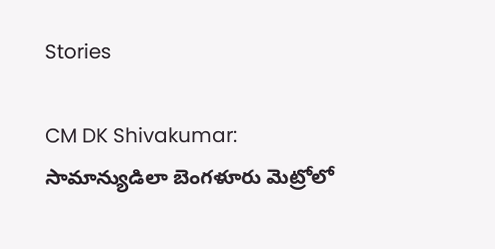Stories

CM DK Shivakumar: సామాన్యుడిలా బెంగళూరు మెట్రోలో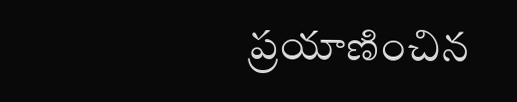ప్రయాణించిన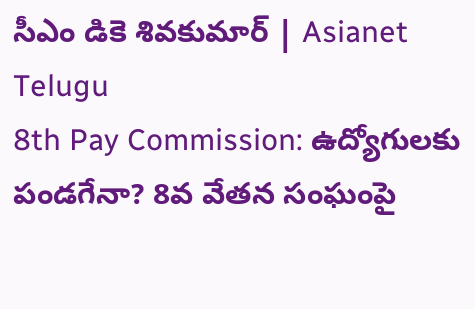సీఎం డికె శివకుమార్ | Asianet Telugu
8th Pay Commission: ఉద్యోగులకు పండగేనా? 8వ వేతన సంఘంపై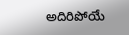అదిరిపోయే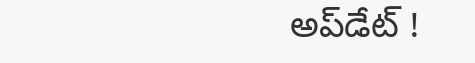అప్‌డేట్ !